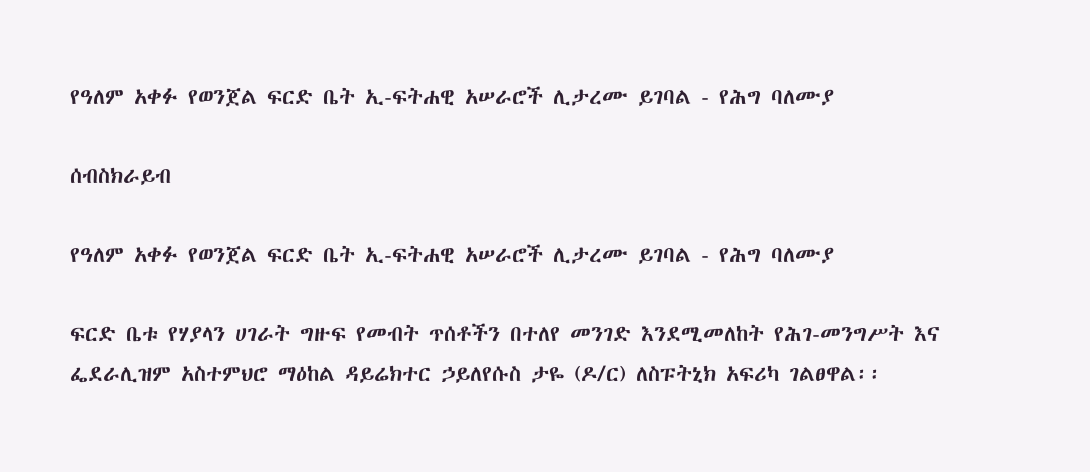የዓለም አቀፉ የወንጀል ፍርድ ቤት ኢ-ፍትሐዊ አሠራሮች ሊታረሙ ይገባል - የሕግ ባለሙያ

ሰብስክራይብ

የዓለም አቀፉ የወንጀል ፍርድ ቤት ኢ-ፍትሐዊ አሠራሮች ሊታረሙ ይገባል - የሕግ ባለሙያ

ፍርድ ቤቱ የሃያላን ሀገራት ግዙፍ የመብት ጥሰቶችን በተለየ መንገድ እንደሚመለከት የሕገ-መንግሥት እና ፌደራሊዝም አስተምህሮ ማዕከል ዳይሬክተር ኃይለየሱስ ታዬ (ዶ/ር) ለስፑትኒክ አፍሪካ ገልፀዋል፡፡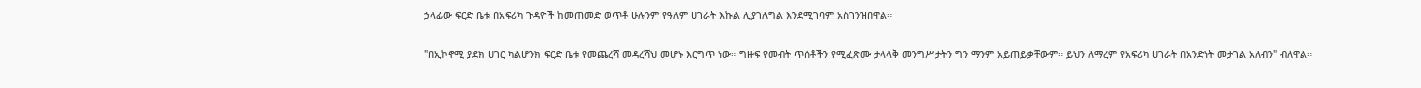ኃላፊው ፍርድ ቤቱ በአፍሪካ ጉዳዮች ከመጠመድ ወጥቶ ሁሉንም የዓለም ሀገራት እኩል ሊያገለግል እንደሚገባም አስገንዝበዋል።

"በኢኮኖሚ ያደክ ሀገር ካልሆንክ ፍርድ ቤቱ የመጨረሻ መዳረሻህ መሆኑ እርግጥ ነው። ግዙፍ የመብት ጥሰቶችን የሚፈጽሙ ታላላቅ መንግሥታትን ግን ማንም አይጠይቃቸውም። ይህን ለማረም የአፍሪካ ሀገራት በአንድነት መታገል አለብን" ብለዋል።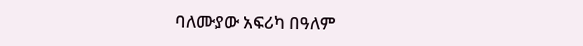ባለሙያው አፍሪካ በዓለም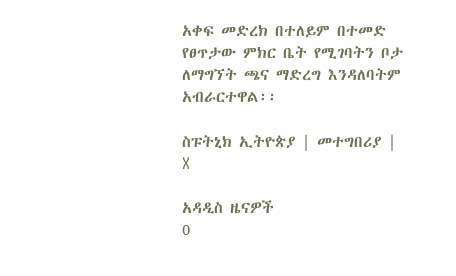አቀፍ መድረክ በተለይም በተመድ የፀጥታው ምክር ቤት የሚገባትን ቦታ ለማግኘት ጫና ማድረግ እንዳለባትም አብራርተዋል፡፡

ስፑትኒክ ኢትዮጵያ | መተግበሪያ | X

አዳዲስ ዜናዎች
0